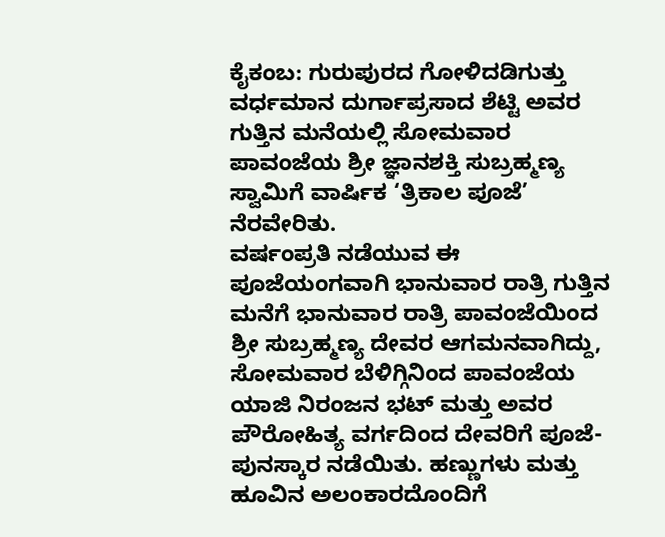ಕೈಕಂಬ: ಗುರುಪುರದ ಗೋಳಿದಡಿಗುತ್ತು ವರ್ಧಮಾನ ದುರ್ಗಾಪ್ರಸಾದ ಶೆಟ್ಟಿ ಅವರ ಗುತ್ತಿನ ಮನೆಯಲ್ಲಿ ಸೋಮವಾರ ಪಾವಂಜೆಯ ಶ್ರೀ ಜ್ಞಾನಶಕ್ತಿ ಸುಬ್ರಹ್ಮಣ್ಯ ಸ್ವಾಮಿಗೆ ವಾರ್ಷಿಕ ‘ತ್ರಿಕಾಲ ಪೂಜೆ’ ನೆರವೇರಿತು.
ವರ್ಷಂಪ್ರತಿ ನಡೆಯುವ ಈ ಪೂಜೆಯಂಗವಾಗಿ ಭಾನುವಾರ ರಾತ್ರಿ ಗುತ್ತಿನ ಮನೆಗೆ ಭಾನುವಾರ ರಾತ್ರಿ ಪಾವಂಜೆಯಿಂದ ಶ್ರೀ ಸುಬ್ರಹ್ಮಣ್ಯ ದೇವರ ಆಗಮನವಾಗಿದ್ದು, ಸೋಮವಾರ ಬೆಳಿಗ್ಗಿನಿಂದ ಪಾವಂಜೆಯ ಯಾಜಿ ನಿರಂಜನ ಭಟ್ ಮತ್ತು ಅವರ ಪೌರೋಹಿತ್ಯ ವರ್ಗದಿಂದ ದೇವರಿಗೆ ಪೂಜೆ-ಪುನಸ್ಕಾರ ನಡೆಯಿತು. ಹಣ್ಣುಗಳು ಮತ್ತು ಹೂವಿನ ಅಲಂಕಾರದೊಂದಿಗೆ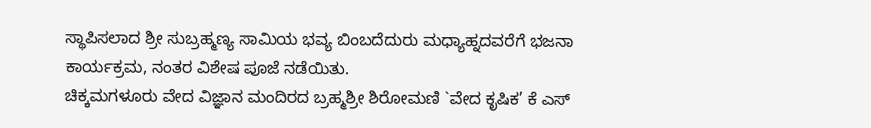ಸ್ಥಾಪಿಸಲಾದ ಶ್ರೀ ಸುಬ್ರಹ್ಮಣ್ಯ ಸಾಮಿಯ ಭವ್ಯ ಬಿಂಬದೆದುರು ಮಧ್ಯಾಹ್ನದವರೆಗೆ ಭಜನಾ ಕಾರ್ಯಕ್ರಮ, ನಂತರ ವಿಶೇಷ ಪೂಜೆ ನಡೆಯಿತು.
ಚಿಕ್ಕಮಗಳೂರು ವೇದ ವಿಜ್ಞಾನ ಮಂದಿರದ ಬ್ರಹ್ಮಶ್ರೀ ಶಿರೋಮಣಿ `ವೇದ ಕೃಷಿಕ’ ಕೆ ಎಸ್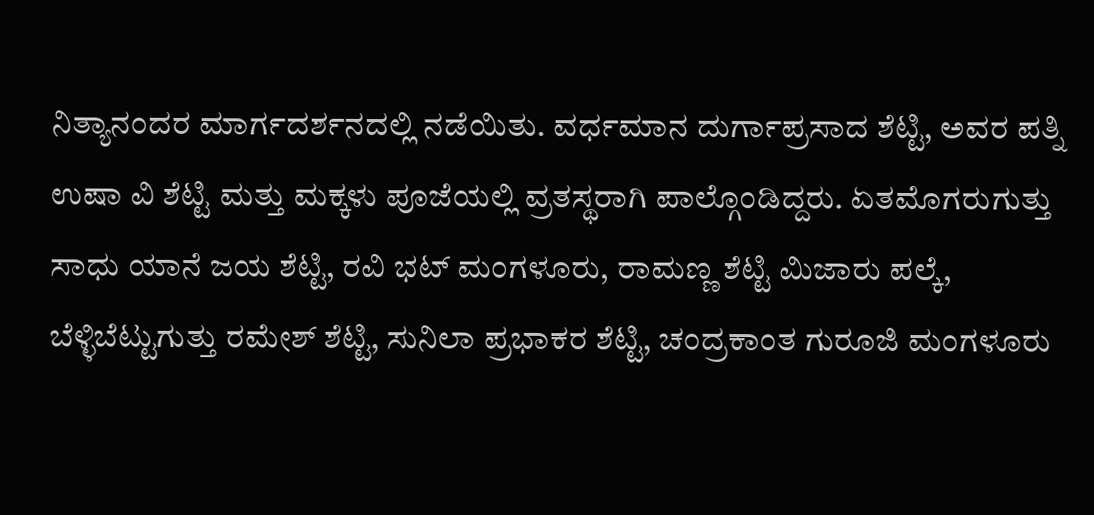ನಿತ್ಯಾನಂದರ ಮಾರ್ಗದರ್ಶನದಲ್ಲಿ ನಡೆಯಿತು. ವರ್ಧಮಾನ ದುರ್ಗಾಪ್ರಸಾದ ಶೆಟ್ಟಿ, ಅವರ ಪತ್ನಿ ಉಷಾ ವಿ ಶೆಟ್ಟಿ ಮತ್ತು ಮಕ್ಕಳು ಪೂಜೆಯಲ್ಲಿ ವ್ರತಸ್ಥರಾಗಿ ಪಾಲ್ಗೊಂಡಿದ್ದರು. ಏತಮೊಗರುಗುತ್ತು ಸಾಧು ಯಾನೆ ಜಯ ಶೆಟ್ಟಿ, ರವಿ ಭಟ್ ಮಂಗಳೂರು, ರಾಮಣ್ಣ ಶೆಟ್ಟಿ ಮಿಜಾರು ಪಲ್ಕೆ, ಬೆಳ್ಳಿಬೆಟ್ಟುಗುತ್ತು ರಮೇಶ್ ಶೆಟ್ಟಿ, ಸುನಿಲಾ ಪ್ರಭಾಕರ ಶೆಟ್ಟಿ, ಚಂದ್ರಕಾಂತ ಗುರೂಜಿ ಮಂಗಳೂರು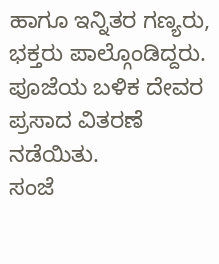ಹಾಗೂ ಇನ್ನಿತರ ಗಣ್ಯರು, ಭಕ್ತರು ಪಾಲ್ಗೊಂಡಿದ್ದರು. ಪೂಜೆಯ ಬಳಿಕ ದೇವರ ಪ್ರಸಾದ ವಿತರಣೆ ನಡೆಯಿತು.
ಸಂಜೆ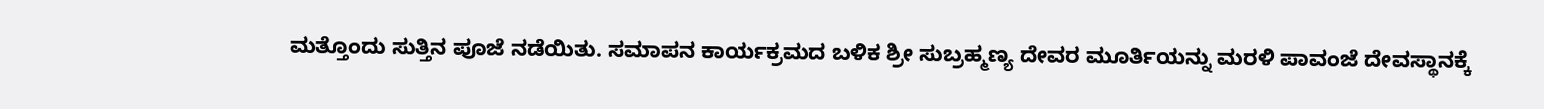ಮತ್ತೊಂದು ಸುತ್ತಿನ ಪೂಜೆ ನಡೆಯಿತು. ಸಮಾಪನ ಕಾರ್ಯಕ್ರಮದ ಬಳಿಕ ಶ್ರೀ ಸುಬ್ರಹ್ಮಣ್ಯ ದೇವರ ಮೂರ್ತಿಯನ್ನು ಮರಳಿ ಪಾವಂಜೆ ದೇವಸ್ಥಾನಕ್ಕೆ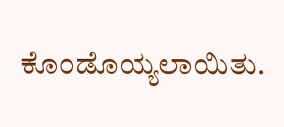ಕೊಂಡೊಯ್ಯಲಾಯಿತು.